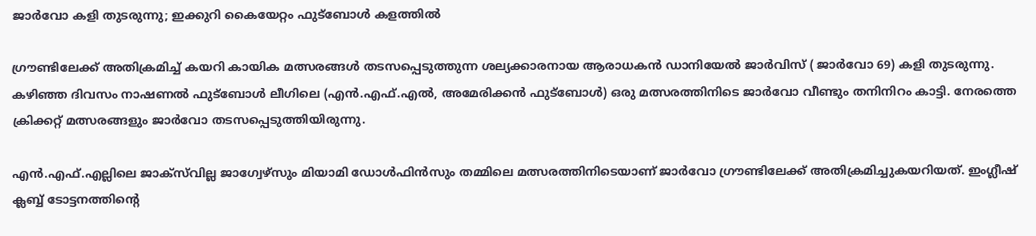ജാര്‍വോ കളി തുടരുന്നു; ഇക്കുറി കൈയേറ്റം ഫുട്‌ബോള്‍ കളത്തില്‍

ഗ്രൗണ്ടിലേക്ക് അതിക്രമിച്ച് കയറി കായിക മത്സരങ്ങള്‍ തടസപ്പെടുത്തുന്ന ശല്യക്കാരനായ ആരാധകന്‍ ഡാനിയേല്‍ ജാര്‍വിസ് ( ജാര്‍വോ 69) കളി തുടരുന്നു. കഴിഞ്ഞ ദിവസം നാഷണല്‍ ഫുട്‌ബോള്‍ ലീഗിലെ (എന്‍.എഫ്.എല്‍, അമേരിക്കന്‍ ഫുട്‌ബോള്‍) ഒരു മത്സരത്തിനിടെ ജാര്‍വോ വീണ്ടും തനിനിറം കാട്ടി. നേരത്തെ ക്രിക്കറ്റ് മത്സരങ്ങളും ജാര്‍വോ തടസപ്പെടുത്തിയിരുന്നു.

എന്‍.എഫ്.എല്ലിലെ ജാക്‌സ്‌വില്ല ജാഗ്വേഴ്‌സും മിയാമി ഡോള്‍ഫിന്‍സും തമ്മിലെ മത്സരത്തിനിടെയാണ് ജാര്‍വോ ഗ്രൗണ്ടിലേക്ക് അതിക്രമിച്ചുകയറിയത്. ഇംഗ്ലീഷ് ക്ലബ്ബ് ടോട്ടനത്തിന്റെ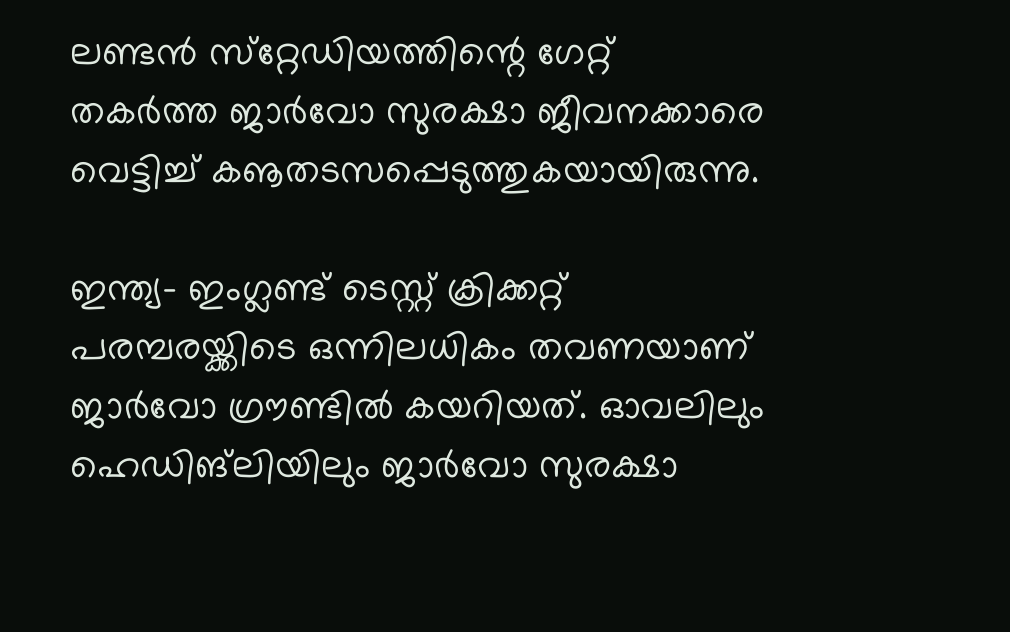ലണ്ടന്‍ സ്‌റ്റേഡിയത്തിന്റെ ഗേറ്റ് തകര്‍ത്ത ജാര്‍വോ സുരക്ഷാ ജീവനക്കാരെ വെട്ടിച്ച് കൡതടസപ്പെടുത്തുകയായിരുന്നു.

ഇന്ത്യ- ഇംഗ്ലണ്ട് ടെസ്റ്റ് ക്രിക്കറ്റ് പരമ്പരയ്ക്കിടെ ഒന്നിലധികം തവണയാണ് ജാര്‍വോ ഗ്രൗണ്ടില്‍ കയറിയത്. ഓവലിലും ഹെഡിങ്‌ലിയിലും ജാര്‍വോ സുരക്ഷാ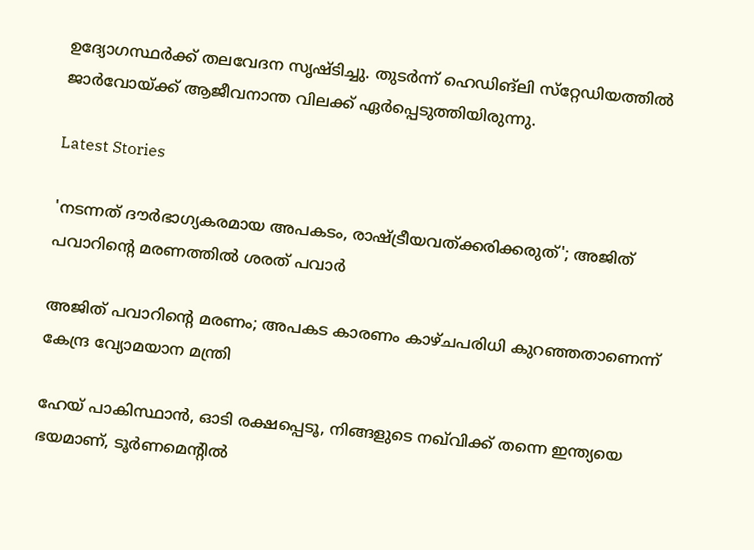ഉദ്യോഗസ്ഥര്‍ക്ക് തലവേദന സൃഷ്ടിച്ചു. തുടര്‍ന്ന് ഹെഡിങ്‌ലി സ്‌റ്റേഡിയത്തില്‍ ജാര്‍വോയ്ക്ക് ആജീവനാന്ത വിലക്ക് ഏര്‍പ്പെടുത്തിയിരുന്നു.

Latest Stories

'നടന്നത് ദൗര്‍ഭാഗ്യകരമായ അപകടം, രാഷ്ട്രീയവത്ക്കരിക്കരുത്'; അജിത് പവാറിന്റെ മരണത്തില്‍ ശരത് പവാർ

അജിത് പവാറിന്റെ മരണം; അപകട കാരണം കാഴ്ചപരിധി കുറഞ്ഞതാണെന്ന് കേന്ദ്ര വ്യോമയാന മന്ത്രി

ഹേയ് പാകിസ്ഥാൻ, ഓടി രക്ഷപ്പെടൂ, നിങ്ങളുടെ നഖ്‌വിക്ക് തന്നെ ഇന്ത്യയെ ഭയമാണ്, ടൂർണമെന്റിൽ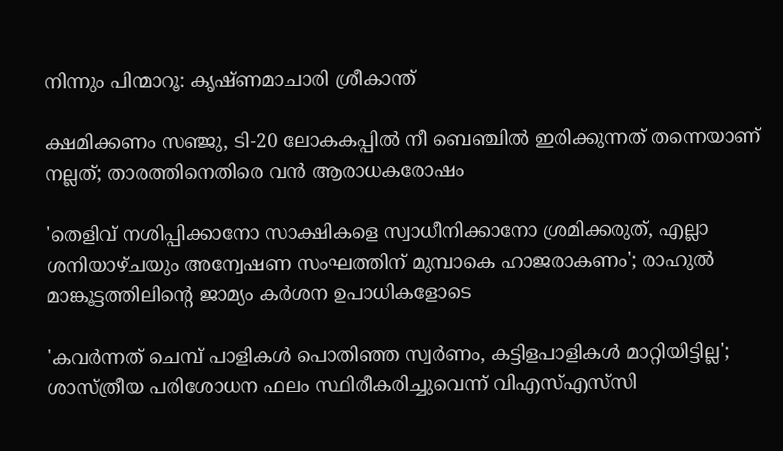നിന്നും പിന്മാറൂ: കൃഷ്ണമാചാരി ശ്രീകാന്ത്

ക്ഷമിക്കണം സഞ്ജു, ടി-20 ലോകകപ്പിൽ നീ ബെഞ്ചിൽ ഇരിക്കുന്നത് തന്നെയാണ് നല്ലത്; താരത്തിനെതിരെ വൻ ആരാധകരോഷം

'തെളിവ് നശിപ്പിക്കാനോ സാക്ഷികളെ സ്വാധീനിക്കാനോ ശ്രമിക്കരുത്, എല്ലാ ശനിയാഴ്ചയും അന്വേഷണ സംഘത്തിന് മുമ്പാകെ ഹാജരാകണം'; രാഹുൽ മാങ്കൂട്ടത്തിലിന്റെ ജാമ്യം കർശന ഉപാധികളോടെ

'കവർന്നത് ചെമ്പ് പാളികൾ പൊതിഞ്ഞ സ്വർണം, കട്ടിളപാളികൾ മാറ്റിയിട്ടില്ല'; ശാസ്ത്രീയ പരിശോധന ഫലം സ്ഥിരീകരിച്ചുവെന്ന് വിഎസ്എസ്‍സി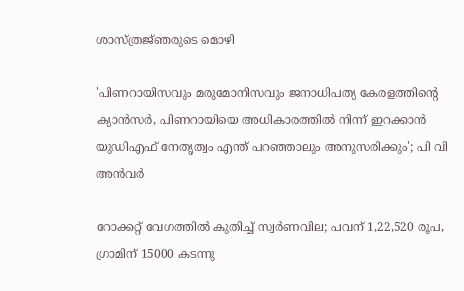ശാസ്ത്രജ്‌ഞരുടെ മൊഴി

'പിണറായിസവും മരുമോനിസവും ജനാധിപത്യ കേരളത്തിന്റെ ക്യാൻസർ, പിണറായിയെ അധികാരത്തിൽ നിന്ന് ഇറക്കാൻ യുഡിഎഫ് നേതൃത്വം എന്ത്‌ പറഞ്ഞാലും അനുസരിക്കും'; പി വി അൻവർ

റോക്കറ്റ് വേഗത്തിൽ കുതിച്ച് സ്വർണവില; പവന് 1,22,520 രൂപ, ഗ്രാമിന് 15000 കടന്നു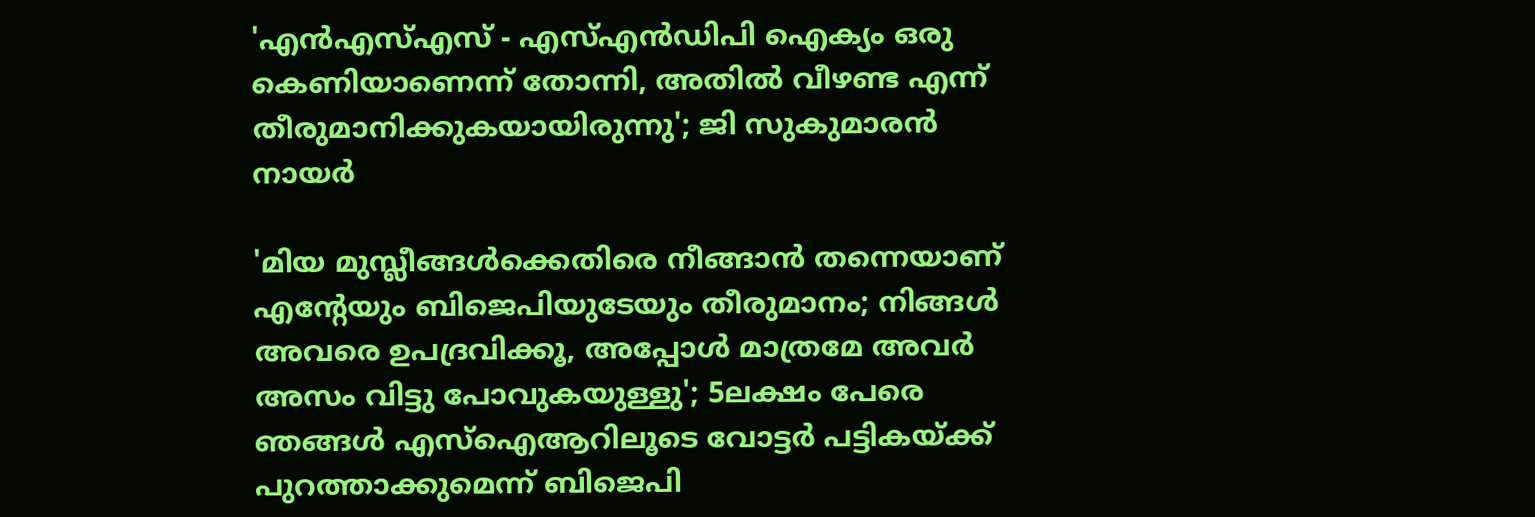'എന്‍എസ്എസ് - എസ്എന്‍ഡിപി ഐക്യം ഒരു കെണിയാണെന്ന് തോന്നി, അതിൽ വീഴണ്ട എന്ന് തീരുമാനിക്കുകയായിരുന്നു'; ജി സുകുമാരൻ നായർ

'മിയ മുസ്ലീങ്ങള്‍ക്കെതിരെ നീങ്ങാന്‍ തന്നെയാണ് എന്റേയും ബിജെപിയുടേയും തീരുമാനം; നിങ്ങള്‍ അവരെ ഉപദ്രവിക്കൂ, അപ്പോള്‍ മാത്രമേ അവര്‍ അസം വിട്ടു പോവുകയുള്ളു'; 5ലക്ഷം പേരെ ഞങ്ങള്‍ എസ്‌ഐആറിലൂടെ വോട്ടര്‍ പട്ടികയ്ക്ക് പുറത്താക്കുമെന്ന് ബിജെപി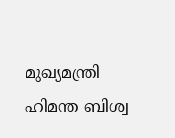മുഖ്യമന്ത്രി ഹിമന്ത ബിശ്വ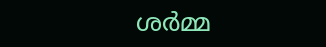ശര്‍മ്മ